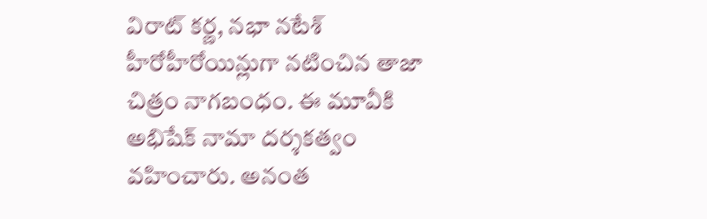విరాట్ కర్ణ, నభా నటేశ్ హీరోహీరోయిన్లుగా నటించిన తాజా చిత్రం నాగబంధం. ఈ మూవీకి అభిషేక్ నామా దర్శకత్వం వహించారు. అనంత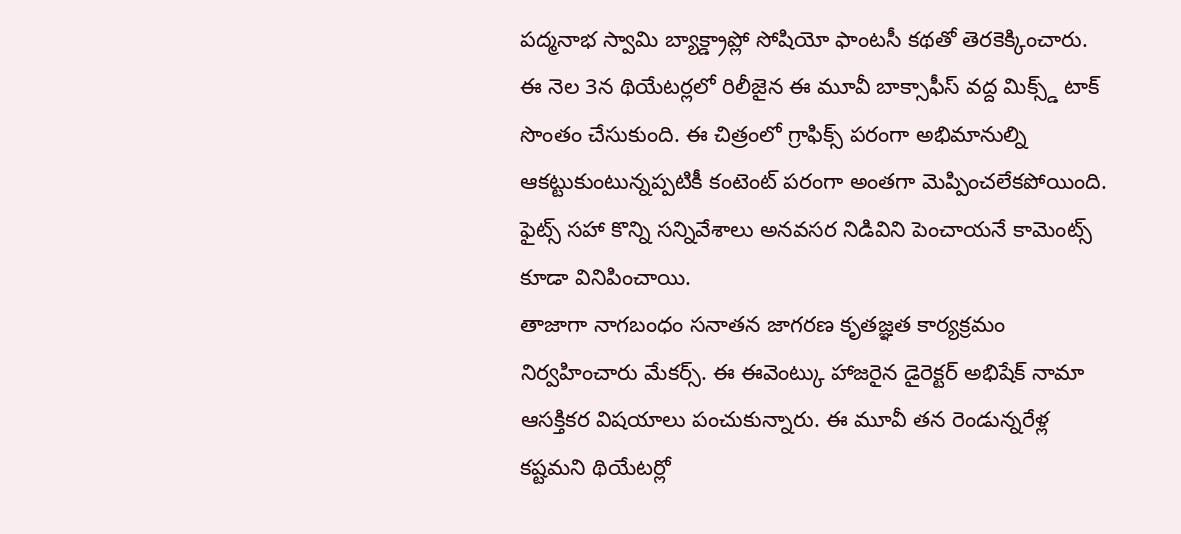పద్మనాభ స్వామి బ్యాక్డ్రాప్లో సోషియో ఫాంటసీ కథతో తెరకెక్కించారు. ఈ నెల 3న థియేటర్లలో రిలీజైన ఈ మూవీ బాక్సాఫీస్ వద్ద మిక్స్డ్ టాక్ సొంతం చేసుకుంది. ఈ చిత్రంలో గ్రాఫిక్స్ పరంగా అభిమానుల్ని ఆకట్టుకుంటున్నప్పటికీ కంటెంట్ పరంగా అంతగా మెప్పించలేకపోయింది. ఫైట్స్ సహా కొన్ని సన్నివేశాలు అనవసర నిడివిని పెంచాయనే కామెంట్స్ కూడా వినిపించాయి.
తాజాగా నాగబంధం సనాతన జాగరణ కృతజ్ఞత కార్యక్రమం నిర్వహించారు మేకర్స్. ఈ ఈవెంట్కు హాజరైన డైరెక్టర్ అభిషేక్ నామా ఆసక్తికర విషయాలు పంచుకున్నారు. ఈ మూవీ తన రెండున్నరేళ్ల కష్టమని థియేటర్లో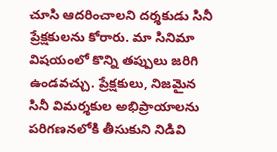చూసి ఆదరించాలని దర్శకుడు సినీ ప్రేక్షకులను కోరారు. మా సినిమా విషయంలో కొన్ని తప్పులు జరిగి ఉండవచ్చు. ప్రేక్షకులు, నిజమైన సినీ విమర్శకుల అభిప్రాయాలను పరిగణనలోకి తీసుకుని నిడివి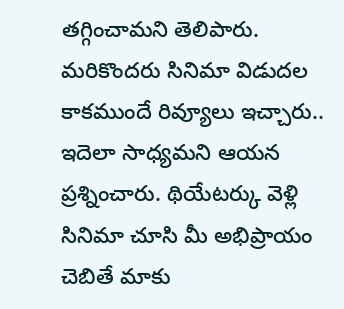తగ్గించామని తెలిపారు.
మరికొందరు సినిమా విడుదల కాకముందే రివ్యూలు ఇచ్చారు.. ఇదెలా సాధ్యమని ఆయన ప్రశ్నించారు. థియేటర్కు వెళ్లి సినిమా చూసి మీ అభిప్రాయం చెబితే మాకు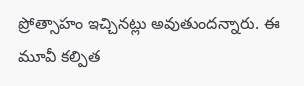ప్రోత్సాహం ఇచ్చినట్లు అవుతుందన్నారు. ఈ మూవీ కల్పిత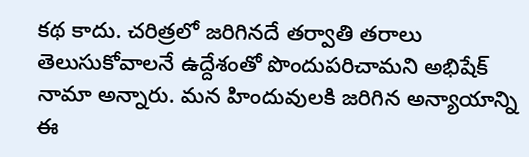కథ కాదు. చరిత్రలో జరిగినదే తర్వాతి తరాలు తెలుసుకోవాలనే ఉద్దేశంతో పొందుపరిచామని అభిషేక్ నామా అన్నారు. మన హిందువులకి జరిగిన అన్యాయాన్ని ఈ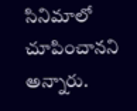సినిమాలో చూపించానని అన్నారు.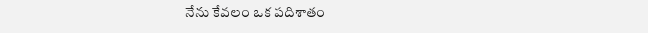నేను కేవలం ఒక పదిశాతం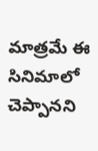మాత్రమే ఈ సినిమాలో చెప్పానని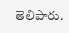తెలిపారు.